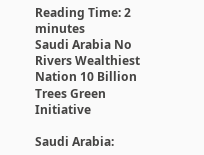Reading Time: 2 minutes
Saudi Arabia No Rivers Wealthiest Nation 10 Billion Trees Green Initiative

Saudi Arabia: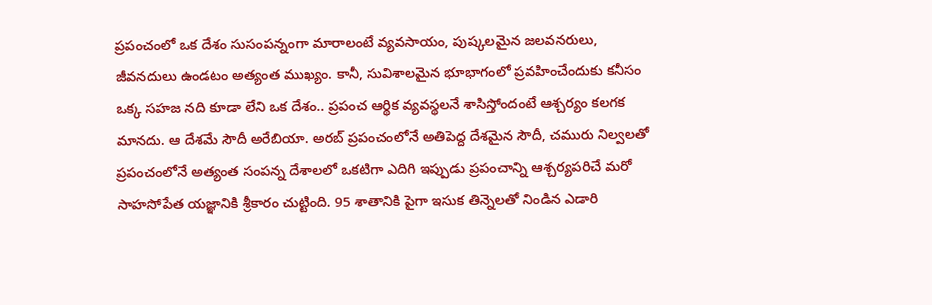ప్రపంచంలో ఒక దేశం సుసంపన్నంగా మారాలంటే వ్యవసాయం, పుష్కలమైన జలవనరులు, జీవనదులు ఉండటం అత్యంత ముఖ్యం. కానీ, సువిశాలమైన భూభాగంలో ప్రవహించేందుకు కనీసం ఒక్క సహజ నది కూడా లేని ఒక దేశం.. ప్రపంచ ఆర్థిక వ్యవస్థలనే శాసిస్తోందంటే ఆశ్చర్యం కలగక మానదు. ఆ దేశమే సౌదీ అరేబియా. అరబ్ ప్రపంచంలోనే అతిపెద్ద దేశమైన సౌదీ, చమురు నిల్వలతో ప్రపంచంలోనే అత్యంత సంపన్న దేశాలలో ఒకటిగా ఎదిగి ఇప్పుడు ప్రపంచాన్ని ఆశ్చర్యపరిచే మరో సాహసోపేత యజ్ఞానికి శ్రీకారం చుట్టింది. 95 శాతానికి పైగా ఇసుక తిన్నెలతో నిండిన ఎడారి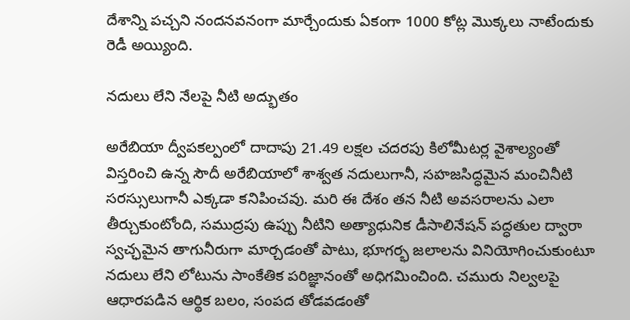దేశాన్ని పచ్చని నందనవనంగా మార్చేందుకు ఏకంగా 1000 కోట్ల మొక్కలు నాటేందుకు రెడీ అయ్యింది.

నదులు లేని నేలపై నీటి అద్భుతం

అరేబియా ద్వీపకల్పంలో దాదాపు 21.49 లక్షల చదరపు కిలోమీటర్ల వైశాల్యంతో విస్తరించి ఉన్న సౌదీ అరేబియాలో శాశ్వత నదులుగానీ, సహజసిద్ధమైన మంచినీటి సరస్సులుగానీ ఎక్కడా కనిపించవు. మరి ఈ దేశం తన నీటి అవసరాలను ఎలా తీర్చుకుంటోంది, సముద్రపు ఉప్పు నీటిని అత్యాధునిక డీసాలినేషన్ పద్ధతుల ద్వారా స్వచ్ఛమైన తాగునీరుగా మార్చడంతో పాటు, భూగర్భ జలాలను వినియోగించుకుంటూ నదులు లేని లోటును సాంకేతిక పరిజ్ఞానంతో అధిగమించింది. చమురు నిల్వలపై ఆధారపడిన ఆర్థిక బలం, సంపద తోడవడంతో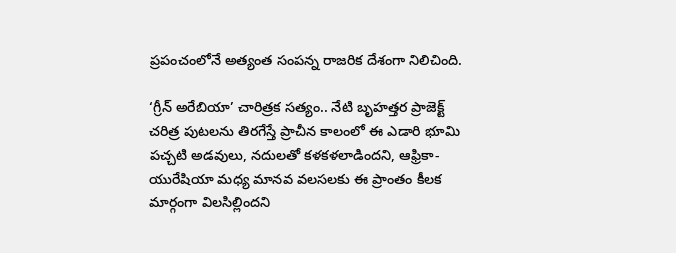ప్రపంచంలోనే అత్యంత సంపన్న రాజరిక దేశంగా నిలిచింది.

‘గ్రీన్ అరేబియా’ చారిత్రక సత్యం.. నేటి బృహత్తర ప్రాజెక్ట్
చరిత్ర పుటలను తిరగేస్తే ప్రాచీన కాలంలో ఈ ఎడారి భూమి పచ్చటి అడవులు, నదులతో కళకళలాడిందని, ఆఫ్రికా-యురేషియా మధ్య మానవ వలసలకు ఈ ప్రాంతం కీలక మార్గంగా విలసిల్లిందని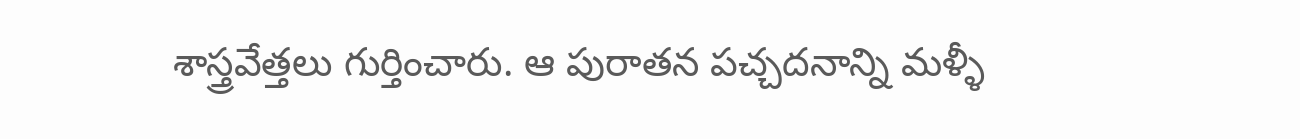శాస్త్రవేత్తలు గుర్తించారు. ఆ పురాతన పచ్చదనాన్ని మళ్ళీ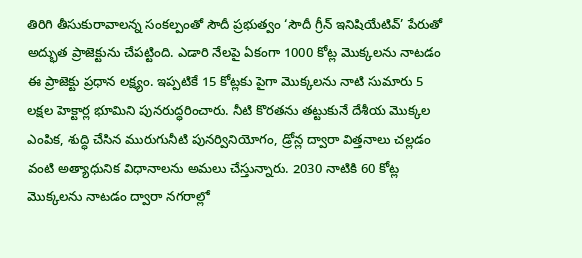తిరిగి తీసుకురావాలన్న సంకల్పంతో సౌదీ ప్రభుత్వం ‘సౌదీ గ్రీన్ ఇనిషియేటివ్’ పేరుతో అద్భుత ప్రాజెక్టును చేపట్టింది. ఎడారి నేలపై ఏకంగా 1000 కోట్ల మొక్కలను నాటడం ఈ ప్రాజెక్టు ప్రధాన లక్ష్యం. ఇప్పటికే 15 కోట్లకు పైగా మొక్కలను నాటి సుమారు 5 లక్షల హెక్టార్ల భూమిని పునరుద్ధరించారు. నీటి కొరతను తట్టుకునే దేశీయ మొక్కల ఎంపిక, శుద్ధి చేసిన మురుగునీటి పునర్వినియోగం, డ్రోన్ల ద్వారా విత్తనాలు చల్లడం వంటి అత్యాధునిక విధానాలను అమలు చేస్తున్నారు. 2030 నాటికి 60 కోట్ల మొక్కలను నాటడం ద్వారా నగరాల్లో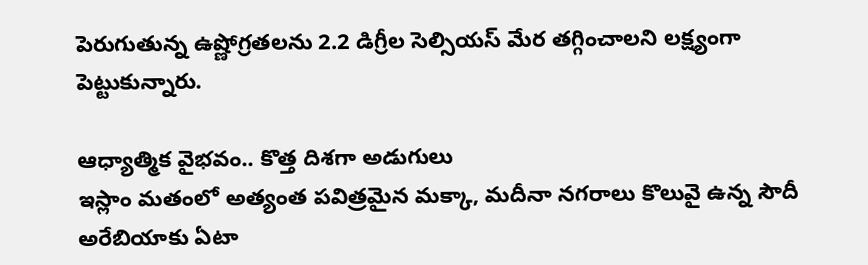పెరుగుతున్న ఉష్ణోగ్రతలను 2.2 డిగ్రీల సెల్సియస్ మేర తగ్గించాలని లక్ష్యంగా పెట్టుకున్నారు.

ఆధ్యాత్మిక వైభవం.. కొత్త దిశగా అడుగులు
ఇస్లాం మతంలో అత్యంత పవిత్రమైన మక్కా, మదీనా నగరాలు కొలువై ఉన్న సౌదీ అరేబియాకు ఏటా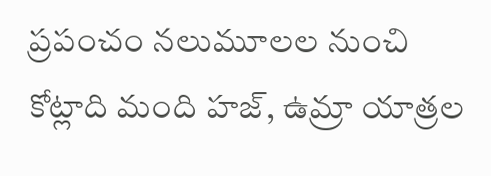ప్రపంచం నలుమూలల నుంచి కోట్లాది మంది హజ్, ఉమ్రా యాత్రల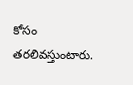కోసం తరలివస్తుంటారు.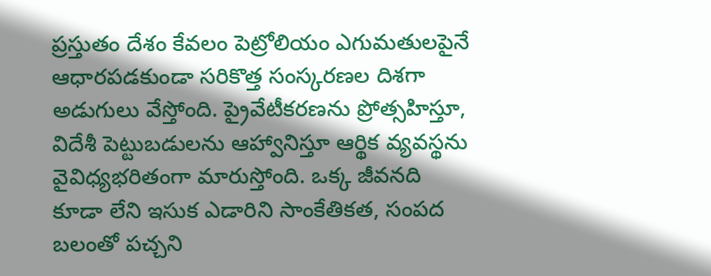ప్రస్తుతం దేశం కేవలం పెట్రోలియం ఎగుమతులపైనే ఆధారపడకుండా సరికొత్త సంస్కరణల దిశగా అడుగులు వేస్తోంది. ప్రైవేటీకరణను ప్రోత్సహిస్తూ, విదేశీ పెట్టుబడులను ఆహ్వానిస్తూ ఆర్థిక వ్యవస్థను వైవిధ్యభరితంగా మారుస్తోంది. ఒక్క జీవనది కూడా లేని ఇసుక ఎడారిని సాంకేతికత, సంపద బలంతో పచ్చని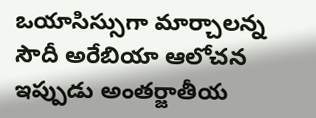ఒయాసిస్సుగా మార్చాలన్న సౌదీ అరేబియా ఆలోచన ఇప్పుడు అంతర్జాతీయ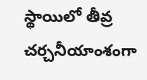స్థాయిలో తీవ్ర చర్చనీయాంశంగా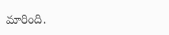మారింది.